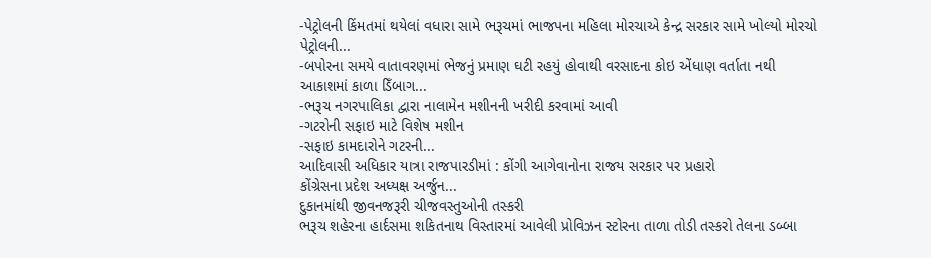-પેટ્રોલની કિંમતમાં થયેલાં વધારા સામે ભરૂચમાં ભાજપના મહિલા મોરચાએ કેન્દ્ર સરકાર સામે ખોલ્યો મોરચો
પેટ્રોલની...
-બપોરના સમયે વાતાવરણમાં ભેજનું પ્રમાણ ઘટી રહયું હોવાથી વરસાદના કોઇ એંધાણ વર્તાતા નથી
આકાશમાં કાળા ડિઁબાગ...
-ભરૂચ નગરપાલિકા દ્વારા નાલામેન મશીનની ખરીદી કરવામાં આવી
-ગટરોની સફાઇ માટે વિશેષ મશીન
-સફાઇ કામદારોને ગટરની...
આદિવાસી અધિકાર યાત્રા રાજપારડીમાં : કોંગી આગેવાનોના રાજય સરકાર પર પ્રહારો
કોંગ્રેસના પ્રદેશ અધ્યક્ષ અર્જુન...
દુકાનમાંથી જીવનજરૂરી ચીજવસ્તુઓની તસ્કરી
ભરૂચ શહેરના હાર્દસમા શકિતનાથ વિસ્તારમાં આવેલી પ્રોવિઝન સ્ટોરના તાળા તોડી તસ્કરો તેલના ડબ્બા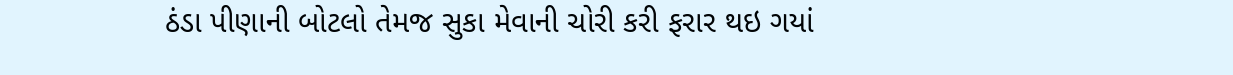ઠંડા પીણાની બોટલો તેમજ સુકા મેવાની ચોરી કરી ફરાર થઇ ગયાં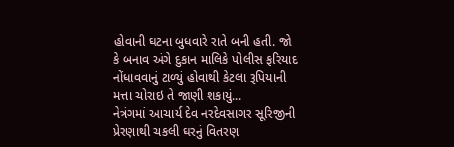હોવાની ઘટના બુધવારે રાતે બની હતી. જો કે બનાવ અંગે દુકાન માલિકે પોલીસ ફરિયાદ નોંધાવવાનું ટાળ્યું હોવાથી કેટલા રૂપિયાની મત્તા ચોરાઇ તે જાણી શકાયું...
નેત્રંગમાં આચાર્ય દેવ નરદેવસાગર સૂરિજીની પ્રેરણાથી ચકલી ઘરનું વિતરણ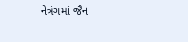નેત્રંગમાં જૈન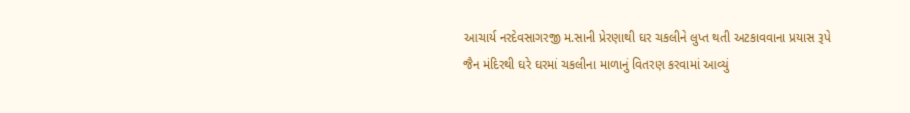આચાર્ય નરદેવસાગરજી મ.સાની પ્રેરણાથી ઘર ચકલીને લુપ્ત થતી અટકાવવાના પ્રયાસ રૂપે જૈન મંદિરથી ઘરે ઘરમાં ચકલીના માળાનું વિતરણ કરવામાં આવ્યું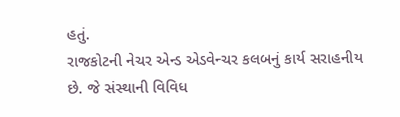હતું.
રાજકોટની નેચર એન્ડ એડવેન્ચર કલબનું કાર્ય સરાહનીય છે. જે સંસ્થાની વિવિધ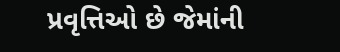પ્રવૃત્તિઓ છે જેમાંની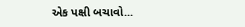એક પક્ષી બચાવો...